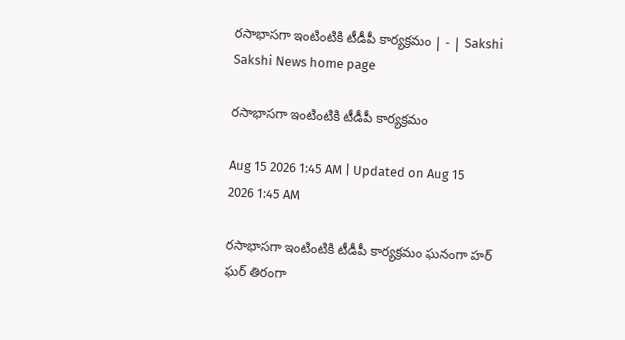రసాభాసగా ఇంటింటికి టీడీపీ కార్యక్రమం | - | Sakshi
Sakshi News home page

రసాభాసగా ఇంటింటికి టీడీపీ కార్యక్రమం

Aug 15 2026 1:45 AM | Updated on Aug 15 2026 1:45 AM

రసాభాసగా ఇంటింటికి టీడీపీ కార్యక్రమం ఘనంగా హర్‌ ఘర్‌ తిరంగా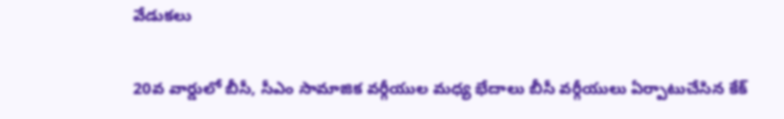వేడుకలు

20వ వార్డులో బీసీ, సీఎం సామాజిక వర్గీయుల మధ్య భేదాలు బీసీ వర్గీయులు ఏర్పాటుచేసిన కేక్‌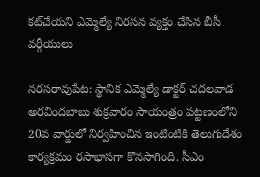కట్‌చేయని ఎమ్మెల్యే నిరసన వ్యక్తం చేసిన బీసీ వర్గీయులు

నరసరావుపేట: స్థానిక ఎమ్మెల్యే డాక్టర్‌ చదలవాడ అరవిందబాబు శుక్రవారం సాయంత్రం పట్టణంలోని 20వ వార్డులో నిర్వహించిన ఇంటింటికి తెలుగుదేశం కార్యక్రమం రసాభాసగా కొనసాగింది. సీఎం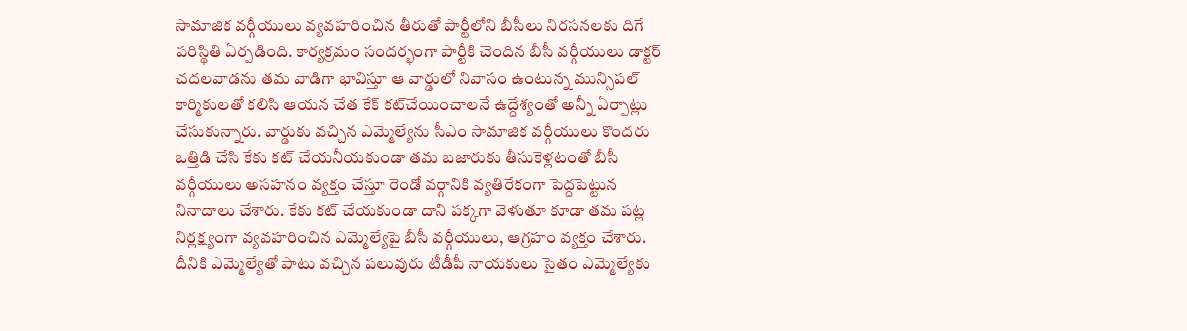సామాజిక వర్గీయులు వ్యవహరించిన తీరుతో పార్టీలోని బీసీలు నిరసనలకు దిగే పరిస్థితి ఏర్పడింది. కార్యక్రమం సందర్భంగా పార్టీకి చెందిన బీసీ వర్గీయులు డాక్టర్‌ చదలవాడను తమ వాడిగా భావిస్తూ ఆ వార్డులో నివాసం ఉంటున్న మున్సిపల్‌ కార్మికులతో కలిసి ఆయన చేత కేక్‌ కట్‌చేయించాలనే ఉద్దేశ్యంతో అన్నీ ఏర్పాట్లు చేసుకున్నారు. వార్డుకు వచ్చిన ఎమ్మెల్యేను సీఎం సామాజిక వర్గీయులు కొందరు ఒత్తిడి చేసి కేకు కట్‌ చేయనీయకుండా తమ బజారుకు తీసుకెళ్లటంతో బీసీ వర్గీయులు అసహనం వ్యక్తం చేస్తూ రెండో వర్గానికి వ్యతిరేకంగా పెద్దపెట్టున నినాదాలు చేశారు. కేకు కట్‌ చేయకుండా దాని పక్కగా వెళుతూ కూడా తమ పట్ల నిర్లక్ష్యంగా వ్యవహరించిన ఎమ్మెల్యేపై బీసీ వర్గీయులు, ఆగ్రహం వ్యక్తం చేశారు. దీనికి ఎమ్మెల్యేతో పాటు వచ్చిన పలువురు టీడీపీ నాయకులు సైతం ఎమ్మెల్యేకు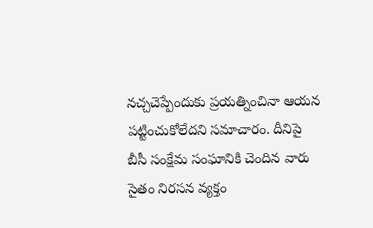నచ్చచెప్పేందుకు ప్రయత్నించినా ఆయన పట్టించుకోలేదని సమాచారం. దీనిపై బీసీ సంక్షేమ సంఘానికి చెందిన వారు సైతం నిరసన వ్యక్తం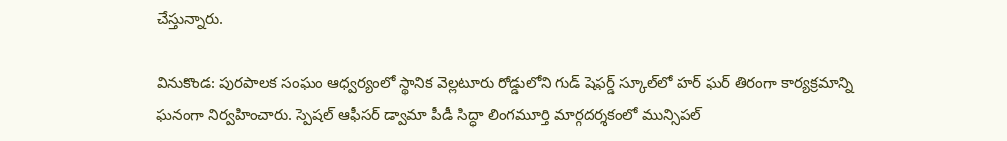చేస్తున్నారు.

వినుకొండ: పురపాలక సంఘం ఆధ్వర్యంలో స్థానిక వెల్లటూరు రోడ్డులోని గుడ్‌ షెఫర్డ్‌ స్కూల్‌లో హర్‌ ఘర్‌ తిరంగా కార్యక్రమాన్ని ఘనంగా నిర్వహించారు. స్పెషల్‌ ఆఫీసర్‌ డ్వామా పీడీ సిద్ధా లింగమూర్తి మార్గదర్శకంలో మున్సిపల్‌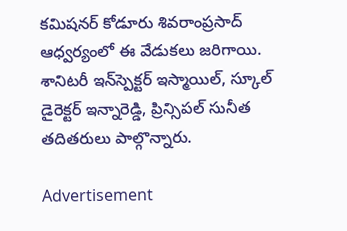కమిషనర్‌ కోడూరు శివరాంప్రసాద్‌ ఆధ్వర్యంలో ఈ వేడుకలు జరిగాయి. శానిటరీ ఇన్‌స్పెక్టర్‌ ఇస్మాయిల్‌, స్కూల్‌ డైరెక్టర్‌ ఇన్నారెడ్డి, ప్రిన్సిపల్‌ సునీత తదితరులు పాల్గొన్నారు.

Advertisement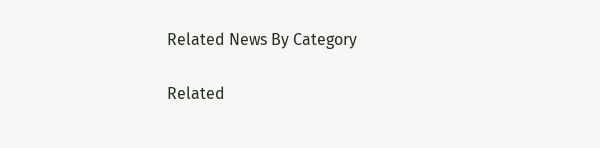Related News By Category

Related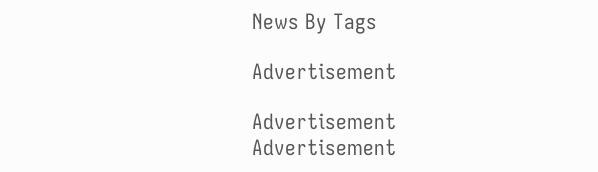News By Tags

Advertisement

Advertisement
Advertisement